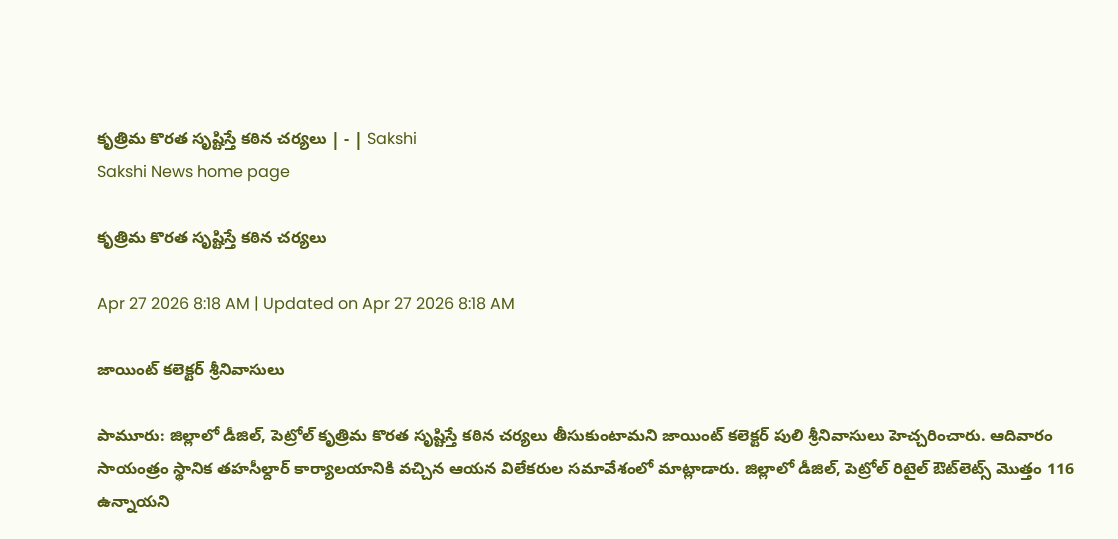కృత్రిమ కొరత సృష్టిస్తే కఠిన చర్యలు | - | Sakshi
Sakshi News home page

కృత్రిమ కొరత సృష్టిస్తే కఠిన చర్యలు

Apr 27 2026 8:18 AM | Updated on Apr 27 2026 8:18 AM

జాయింట్‌ కలెక్టర్‌ శ్రీనివాసులు

పామూరు: జిల్లాలో డీజిల్‌, పెట్రోల్‌ కృత్రిమ కొరత సృష్టిస్తే కఠిన చర్యలు తీసుకుంటామని జాయింట్‌ కలెక్టర్‌ పులి శ్రీనివాసులు హెచ్చరించారు. ఆదివారం సాయంత్రం స్థానిక తహసీల్దార్‌ కార్యాలయానికి వచ్చిన ఆయన విలేకరుల సమావేశంలో మాట్లాడారు. జిల్లాలో డీజిల్‌, పెట్రోల్‌ రిటైల్‌ ఔట్‌లెట్స్‌ మొత్తం 116 ఉన్నాయని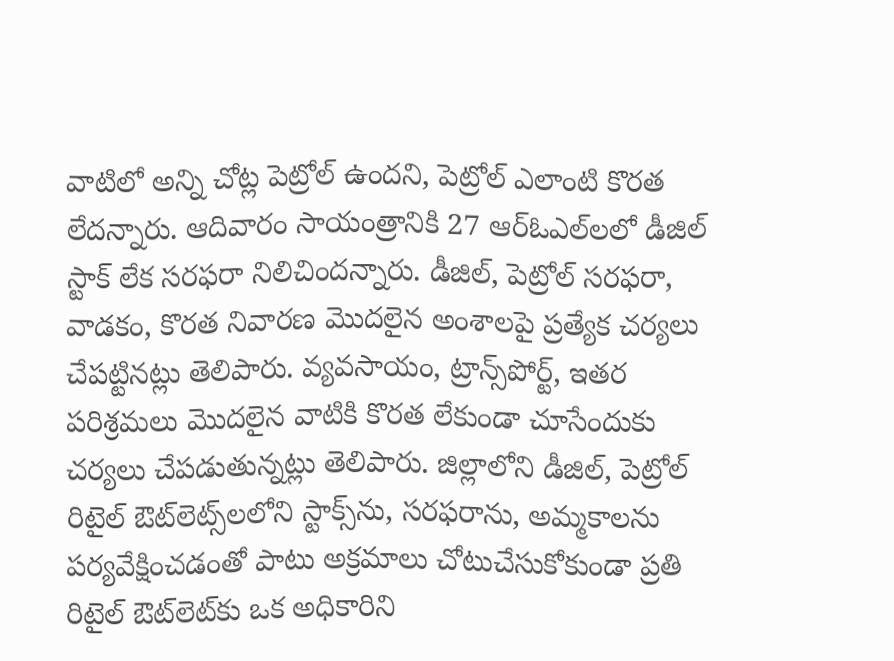వాటిలో అన్ని చోట్ల పెట్రోల్‌ ఉందని, పెట్రోల్‌ ఎలాంటి కొరత లేదన్నారు. ఆదివారం సాయంత్రానికి 27 ఆర్‌ఓఎల్‌లలో డీజిల్‌ స్టాక్‌ లేక సరఫరా నిలిచిందన్నారు. డీజిల్‌, పెట్రోల్‌ సరఫరా, వాడకం, కొరత నివారణ మొదలైన అంశాలపై ప్రత్యేక చర్యలు చేపట్టినట్లు తెలిపారు. వ్యవసాయం, ట్రాన్స్‌పోర్ట్‌, ఇతర పరిశ్రమలు మొదలైన వాటికి కొరత లేకుండా చూసేందుకు చర్యలు చేపడుతున్నట్లు తెలిపారు. జిల్లాలోని డీజిల్‌, పెట్రోల్‌ రిటైల్‌ ఔట్‌లెట్స్‌లలోని స్టాక్స్‌ను, సరఫరాను, అమ్మకాలను పర్యవేక్షించడంతో పాటు అక్రమాలు చోటుచేసుకోకుండా ప్రతి రిటైల్‌ ఔట్‌లెట్‌కు ఒక అధికారిని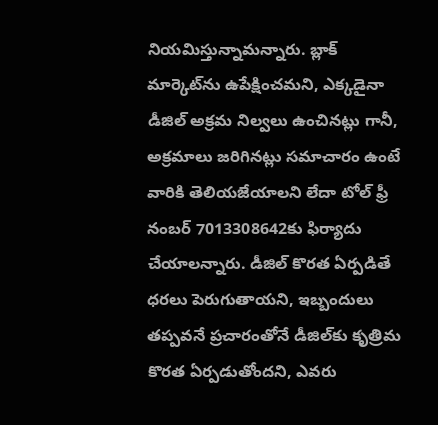నియమిస్తున్నామన్నారు. బ్లాక్‌ మార్కెట్‌ను ఉపేక్షించమని, ఎక్కడైనా డీజిల్‌ అక్రమ నిల్వలు ఉంచినట్లు గానీ, అక్రమాలు జరిగినట్లు సమాచారం ఉంటే వారికి తెలియజేయాలని లేదా టోల్‌ ఫ్రీ నంబర్‌ 7013308642కు ఫిర్యాదు చేయాలన్నారు. డీజిల్‌ కొరత ఏర్పడితే ధరలు పెరుగుతాయని, ఇబ్బందులు తప్పవనే ప్రచారంతోనే డీజిల్‌కు కృత్రిమ కొరత ఏర్పడుతోందని, ఎవరు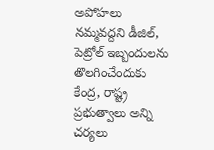అపోహలు నమ్మవద్దని డీజిల్‌, పెట్రోల్‌ ఇబ్బందులను తొలగించేందుకు కేంద్ర, రాష్ట్ర ప్రభుత్వాలు అన్ని చర్యలు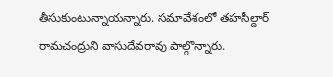తీసుకుంటున్నాయన్నారు. సమావేశంలో తహసీల్దార్‌ రామచంద్రుని వాసుదేవరావు పాల్గొన్నారు.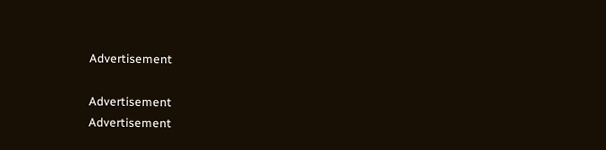Advertisement

Advertisement
Advertisement